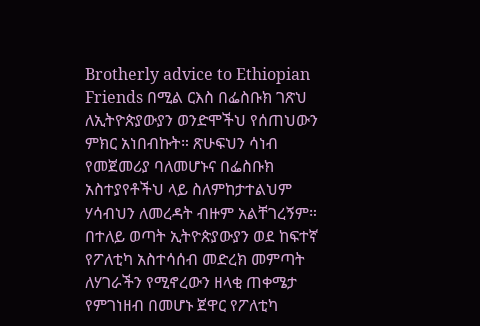Brotherly advice to Ethiopian Friends በሚል ርእስ በፌስቡክ ገጽህ ለኢትዮጵያውያን ወንድሞችህ የሰጠህውን ምክር አነበብኩት። ጽሁፍህን ሳነብ የመጀመሪያ ባለመሆኑና በፌስቡክ አስተያየቶችህ ላይ ስለምከታተልህም ሃሳብህን ለመረዳት ብዙም አልቸገረኝም። በተለይ ወጣት ኢትዮጵያውያን ወደ ከፍተኛ የፖለቲካ አስተሳሰብ መድረክ መምጣት ለሃገራችን የሚኖረውን ዘላቂ ጠቀሜታ የምገነዘብ በመሆኑ ጀዋር የፖለቲካ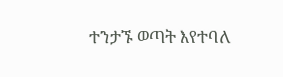ተንታኙ ወጣት እየተባለ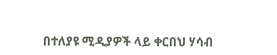በተለያዩ ሚዲያዎች ላይ ቀርበህ ሃሳብ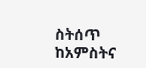ስትሰጥ ከአምስትና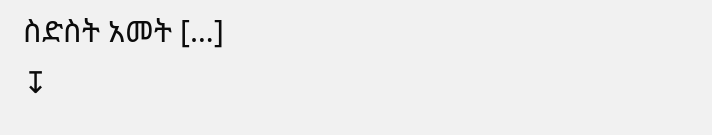ስድስት አመት […]
↧